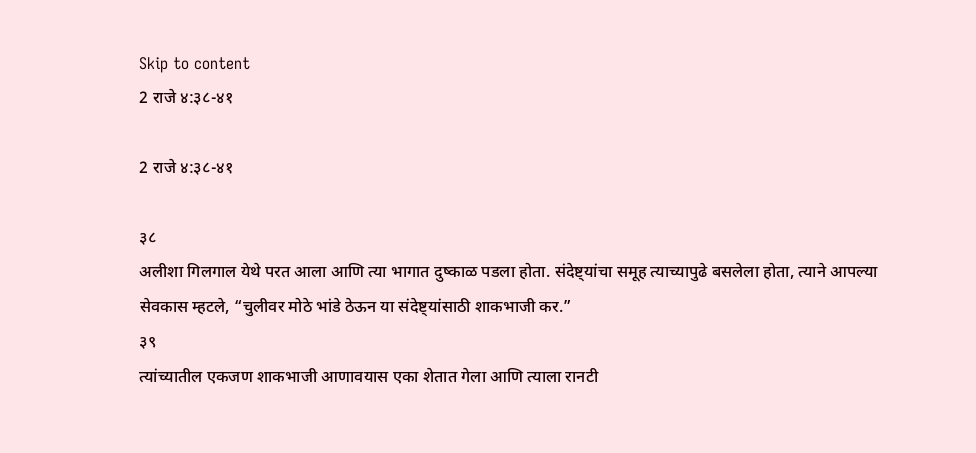Skip to content
2 राजे ४:३८-४१

2 राजे ४:३८-४१

३८
अलीशा गिलगाल येथे परत आला आणि त्या भागात दुष्काळ पडला होता. संदेष्ट्यांचा समूह त्याच्यापुढे बसलेला होता, त्याने आपल्या सेवकास म्हटले, “चुलीवर मोठे भांडे ठेऊन या संदेष्ट्यांसाठी शाकभाजी कर.”
३९
त्यांच्यातील एकजण शाकभाजी आणावयास एका शेतात गेला आणि त्याला रानटी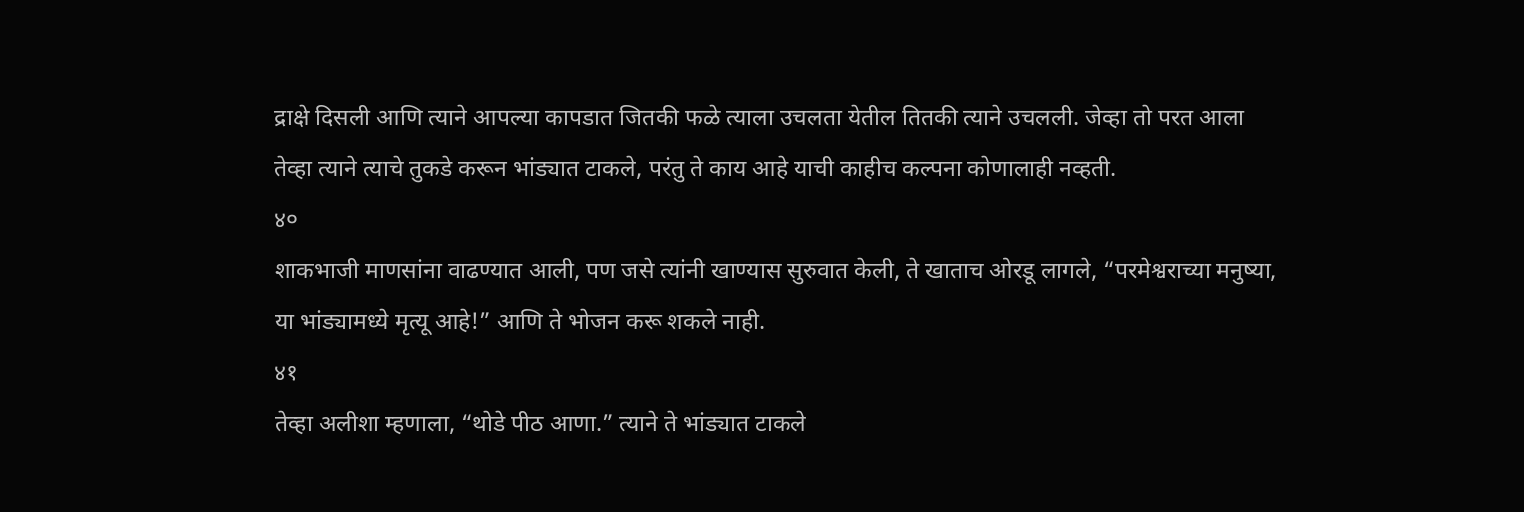द्राक्षे दिसली आणि त्याने आपल्या कापडात जितकी फळे त्याला उचलता येतील तितकी त्याने उचलली. जेव्हा तो परत आला तेव्हा त्याने त्याचे तुकडे करून भांड्यात टाकले, परंतु ते काय आहे याची काहीच कल्पना कोणालाही नव्हती.
४०
शाकभाजी माणसांना वाढण्यात आली, पण जसे त्यांनी खाण्यास सुरुवात केली, ते खाताच ओरडू लागले, “परमेश्वराच्या मनुष्या, या भांड्यामध्ये मृत्यू आहे!” आणि ते भोजन करू शकले नाही.
४१
तेव्हा अलीशा म्हणाला, “थोडे पीठ आणा.” त्याने ते भांड्यात टाकले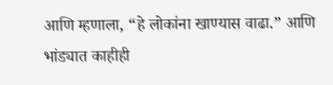आणि म्हणाला, “हे लोकांना खाण्यास वाढा.” आणि भांड्यात काहीही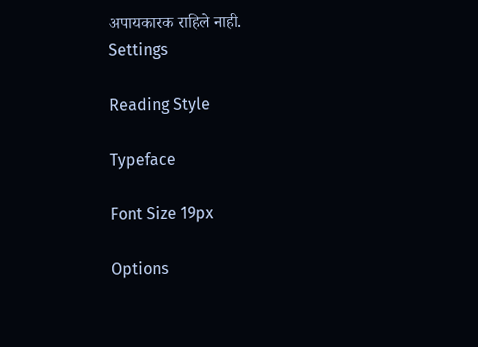अपायकारक राहिले नाही.
Settings

Reading Style

Typeface

Font Size 19px

Options